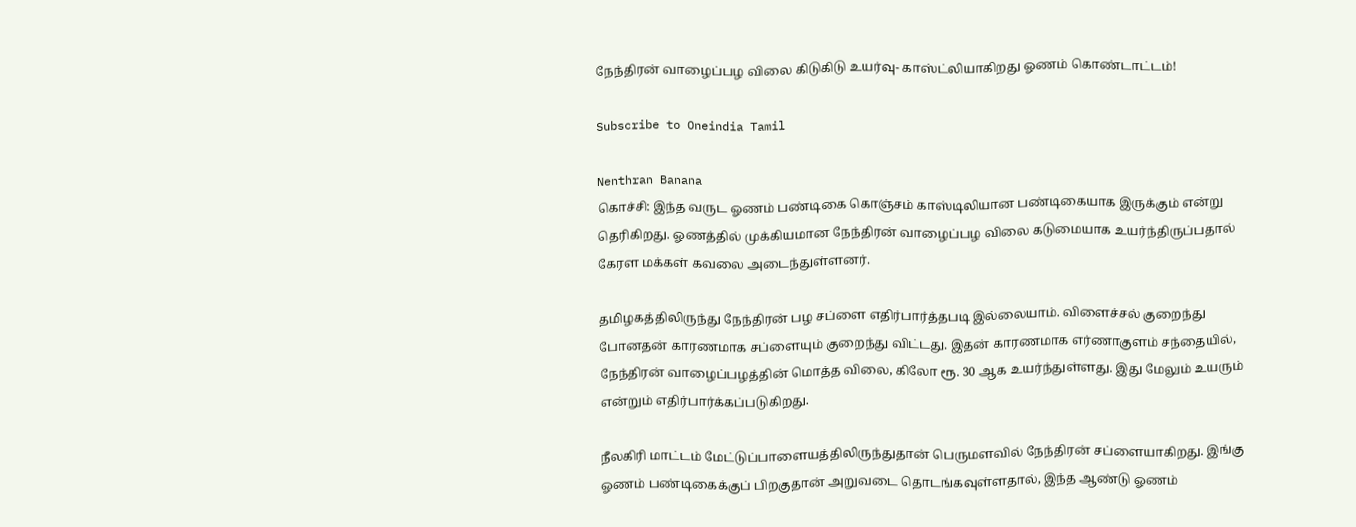நேந்திரன் வாழைப்பழ விலை கிடுகிடு உயர்வு- காஸ்ட்லியாகிறது ஓணம் கொண்டாட்டம்!

Subscribe to Oneindia Tamil

Nenthran Banana
கொச்சி: இந்த வருட ஓணம் பண்டிகை கொஞ்சம் காஸ்டிலியான பண்டிகையாக இருக்கும் என்று தெரிகிறது. ஓணத்தில் முக்கியமான நேந்திரன் வாழைப்பழ விலை கடுமையாக உயர்ந்திருப்பதால் கேரள மக்கள் கவலை அடைந்துள்ளனர்.

தமிழகத்திலிருந்து நேந்திரன் பழ சப்ளை எதிர்பார்த்தபடி இல்லையாம். விளைச்சல் குறைந்து போனதன் காரணமாக சப்ளையும் குறைந்து விட்டது. இதன் காரணமாக எர்ணாகுளம் சந்தையில், நேந்திரன் வாழைப்பழத்தின் மொத்த விலை, கிலோ ரூ. 30 ஆக உயர்ந்துள்ளது. இது மேலும் உயரும் என்றும் எதிர்பார்க்கப்படுகிறது.

நீலகிரி மாட்டம் மேட்டுப்பாளையத்திலிருந்துதான் பெருமளவில் நேந்திரன் சப்ளையாகிறது. இங்கு ஓணம் பண்டிகைக்குப் பிறகுதான் அறுவடை தொடங்கவுள்ளதால், இந்த ஆண்டு ஓணம்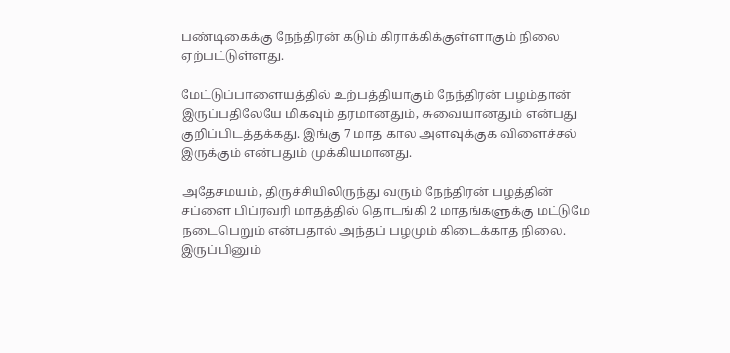பண்டிகைக்கு நேந்திரன் கடும் கிராக்கிக்குள்ளாகும் நிலை ஏற்பட்டுள்ளது.

மேட்டுப்பாளையத்தில் உற்பத்தியாகும் நேந்திரன் பழம்தான் இருப்பதிலேயே மிகவும் தரமானதும், சுவையானதும் என்பது குறிப்பிடத்தக்கது. இங்கு 7 மாத கால அளவுக்குக விளைச்சல் இருக்கும் என்பதும் முக்கியமானது.

அதேசமயம், திருச்சியிலிருந்து வரும் நேந்திரன் பழத்தின் சப்ளை பிப்ரவரி மாதத்தில் தொடங்கி 2 மாதங்களுக்கு மட்டுமே நடைபெறும் என்பதால் அந்தப் பழமும் கிடைக்காத நிலை. இருப்பினும்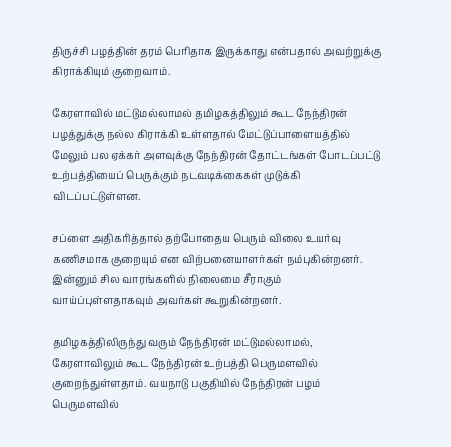திருச்சி பழத்தின் தரம் பெரிதாக இருக்காது என்பதால் அவற்றுக்கு கிராக்கியும் குறைவாம்.

கேரளாவில் மட்டுமல்லாமல் தமிழகத்திலும் கூட நேந்திரன் பழத்துக்கு நல்ல கிராக்கி உள்ளதால் மேட்டுப்பாளையத்தில் மேலும் பல ஏக்கர் அளவுக்கு நேந்திரன் தோட்டங்கள் போடப்பட்டு உற்பத்தியைப் பெருக்கும் நடவடிக்கைகள் முடுக்கி விடப்பட்டுள்ளன.

சப்ளை அதிகரித்தால் தற்போதைய பெரும் விலை உயர்வு கணிசமாக குறையும் என விற்பனையாளர்கள் நம்புகின்றனர். இன்னும் சில வாரங்களில் நிலைமை சீராகும் வாய்ப்புள்ளதாகவும் அவர்கள் கூறுகின்றனர்.

தமிழகத்திலிருந்து வரும் நேந்திரன் மட்டுமல்லாமல், கேரளாவிலும் கூட நேந்திரன் உற்பத்தி பெருமளவில் குறைந்துள்ளதாம். வயநாடு பகுதியில் நேந்திரன் பழம் பெருமளவில்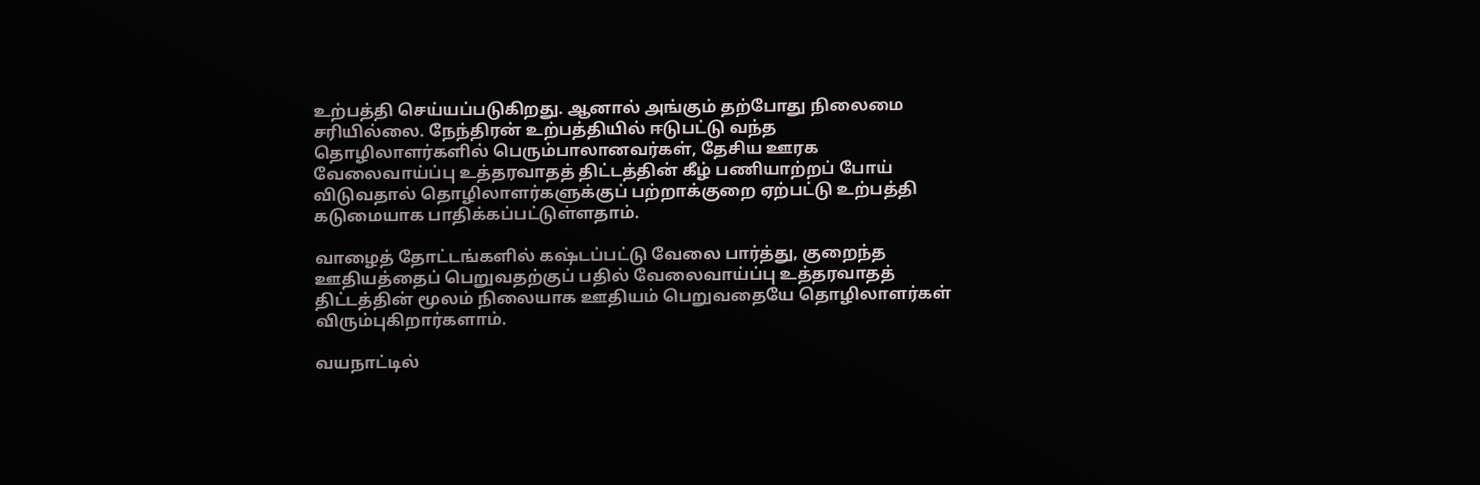உற்பத்தி செய்யப்படுகிறது. ஆனால் அங்கும் தற்போது நிலைமை சரியில்லை. நேந்திரன் உற்பத்தியில் ஈடுபட்டு வந்த தொழிலாளர்களில் பெரும்பாலானவர்கள், தேசிய ஊரக வேலைவாய்ப்பு உத்தரவாதத் திட்டத்தின் கீழ் பணியாற்றப் போய் விடுவதால் தொழிலாளர்களுக்குப் பற்றாக்குறை ஏற்பட்டு உற்பத்தி கடுமையாக பாதிக்கப்பட்டுள்ளதாம்.

வாழைத் தோட்டங்களில் கஷ்டப்பட்டு வேலை பார்த்து, குறைந்த ஊதியத்தைப் பெறுவதற்குப் பதில் வேலைவாய்ப்பு உத்தரவாதத் திட்டத்தின் மூலம் நிலையாக ஊதியம் பெறுவதையே தொழிலாளர்கள் விரும்புகிறார்களாம்.

வயநாட்டில்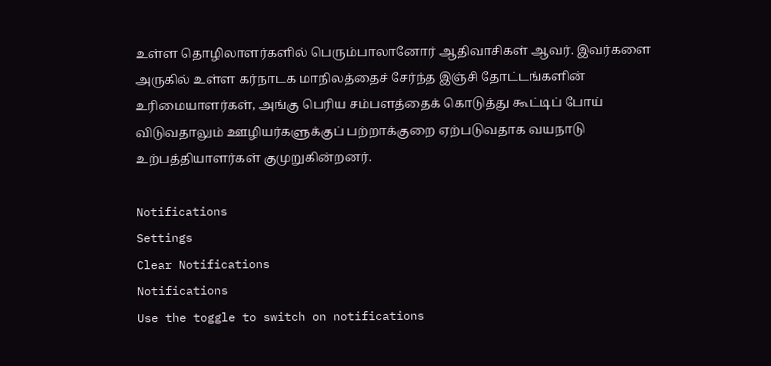உள்ள தொழிலாளர்களில் பெரும்பாலானோர் ஆதிவாசிகள் ஆவர். இவர்களை அருகில் உள்ள கர்நாடக மாநிலத்தைச் சேர்ந்த இஞ்சி தோட்டங்களின் உரிமையாளர்கள், அங்கு பெரிய சம்பளத்தைக் கொடுத்து கூட்டிப் போய் விடுவதாலும் ஊழியர்களுக்குப் பற்றாக்குறை ஏற்படுவதாக வயநாடு உற்பத்தியாளர்கள் குமுறுகின்றனர்.

Notifications
Settings
Clear Notifications
Notifications
Use the toggle to switch on notifications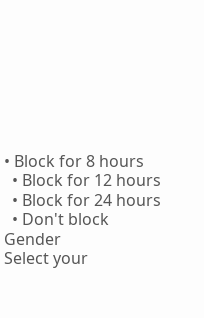• Block for 8 hours
  • Block for 12 hours
  • Block for 24 hours
  • Don't block
Gender
Select your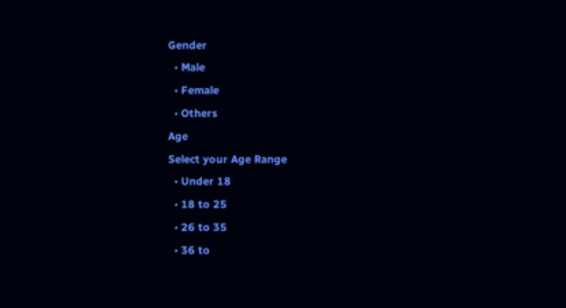Gender
  • Male
  • Female
  • Others
Age
Select your Age Range
  • Under 18
  • 18 to 25
  • 26 to 35
  • 36 to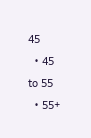45
  • 45 to 55
  • 55+